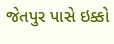જેતપુર પાસે ઇક્કો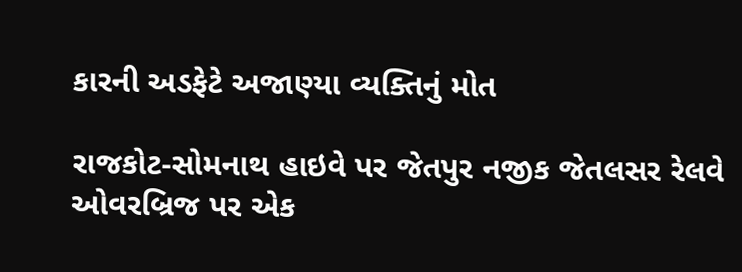કારની અડફેટે અજાણ્યા વ્યક્તિનું મોત

રાજકોટ-સોમનાથ હાઇવે પર જેતપુર નજીક જેતલસર રેલવે ઓવરબ્રિજ પર એક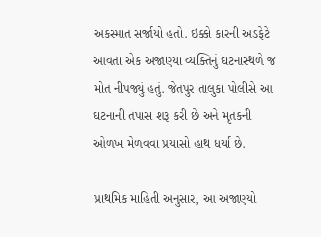અકસ્માત સર્જાયો હતો. ઇક્કો કારની અડફેટે આવતા એક અજાણ્યા વ્યક્તિનું ઘટનાસ્થળે જ મોત નીપજ્યું હતું. જેતપુર તાલુકા પોલીસે આ ઘટનાની તપાસ શરૂ કરી છે અને મૃતકની ઓળખ મેળવવા પ્રયાસો હાથ ધર્યા છે.

પ્રાથમિક માહિતી અનુસાર, આ અજાણ્યો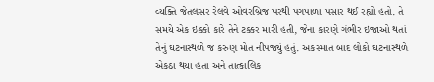વ્યક્તિ જેતલસર રેલવે ઓવરબ્રિજ પરથી પગપાળા પસાર થઈ રહ્યો હતો. તે સમયે એક ઇક્કો કારે તેને ટક્કર મારી હતી, જેના કારણે ગંભીર ઇજાઓ થતાં તેનું ઘટનાસ્થળે જ કરુણ મોત નીપજ્યું હતું. અકસ્માત બાદ લોકો ઘટનાસ્થળે એકઠા થયા હતા અને તાત્કાલિક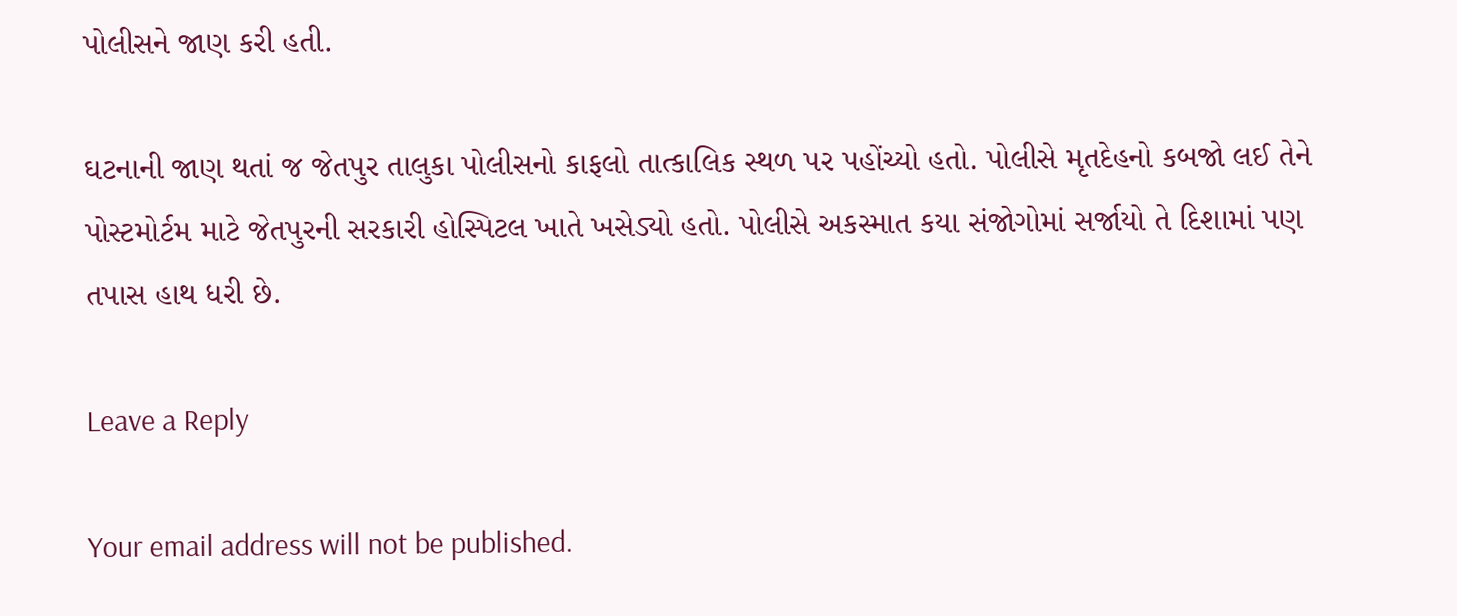પોલીસને જાણ કરી હતી.

ઘટનાની જાણ થતાં જ જેતપુર તાલુકા પોલીસનો કાફલો તાત્કાલિક સ્થળ પર પહોંચ્યો હતો. પોલીસે મૃતદેહનો કબજો લઈ તેને પોસ્ટમોર્ટમ માટે જેતપુરની સરકારી હોસ્પિટલ ખાતે ખસેડ્યો હતો. પોલીસે અકસ્માત કયા સંજોગોમાં સર્જાયો તે દિશામાં પણ તપાસ હાથ ધરી છે.

Leave a Reply

Your email address will not be published.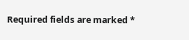Required fields are marked *